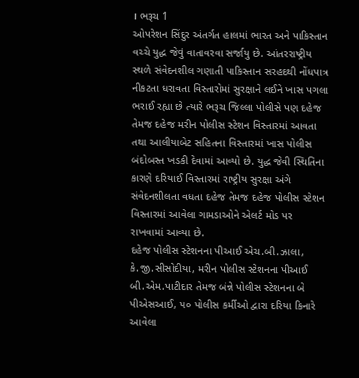। ભરૂચ 1
ઓપરેશન સિંદુર અંતર્ગત હાલમાં ભારત અને પાકિસ્તાન વચ્ચે યુદ્ધ જેવું વાતાવરવા સર્જાયુ છે. આંતરરાષ્ટ્રીય સ્થળે સંવેદનશીલ ગણાતી પાકિસ્તાન સરહદથી નોંધપાત્ર નીકટતા ધરાવતા વિસ્તારોમાં સુરક્ષાને લઈને ખાસ પગલા ભરાઈ રહ્યા છે ત્યારે ભરૂચ જિલ્લા પોલીસે પણ દહેજ તેમજ દહેજ મરીન પોલીસ સ્ટેશન વિસ્તારમાં આવતા તથા આલીયાબેટ સહિતના વિસ્તારમાં ખાસ પોલીસ બંદોબસ્ત ખડકી દેવામાં આવ્યો છે. યુદ્ધ જેવી સ્થિતિના કારણે દરિયાઈ વિસ્તારમાં રાષ્ટ્રીય સુરક્ષા અંગે સંવેદનશીલતા વધતા દહેજ તેમજ દહેજ પોલીસ સ્ટેશન વિસ્તારમાં આવેલા ગામડાઓને એલર્ટ મોડ પર રાખવામાં આવ્યા છે.
દહેજ પોલીસ સ્ટેશનના પીઆઈ એચ.બી.ઝાલા, કે.જી.સીસોદીયા, મરીન પોલીસ સ્ટેશનના પીઆઈ બી.એમ.પાટીદાર તેમજ બંન્ને પોલીસ સ્ટેશનના બે પીએસઆઈ, ૫૦ પોલીસ કર્મીઓ દ્વારા દરિયા કિનારે આવેલા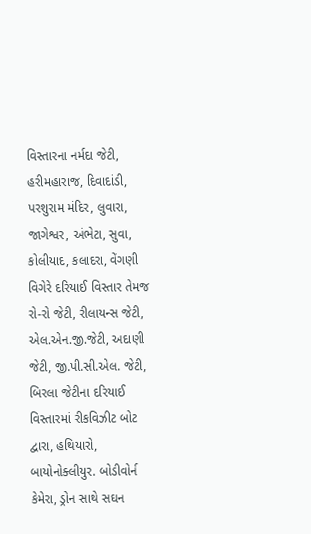વિસ્તારના નર્મદા જેટી, હરીમહારાજ, દિવાદાંડી, પરશુરામ મંદિર, લુવારા, જાગેશ્વર, અંભેટા, સુવા, કોલીયાદ, કલાદરા, વેંગણી વિગેરે દરિયાઈ વિસ્તાર તેમજ રો-રો જેટી, રીલાયન્સ જેટી, એલ.એન.જી.જેટી, અદાણી જેટી, જી.પી.સી.એલ. જેટી, બિરલા જેટીના દરિયાઈ વિસ્તારમાં રીકવિઝીટ બોટ દ્વારા, હથિયારો, બાયોનોક્લીયુર. બોડીવોર્ન કેમેરા, ડ્રોન સાથે સઘન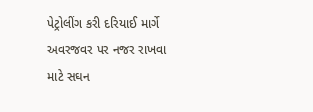પેટ્રોલીંગ કરી દરિયાઈ માર્ગે અવરજવર પર નજર રાખવા માટે સઘન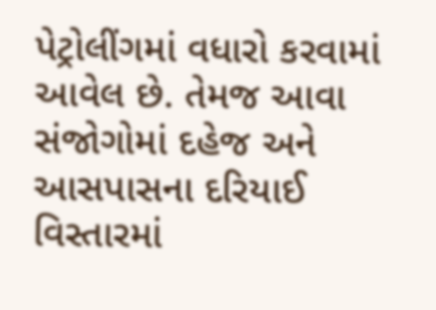પેટ્રોલીંગમાં વધારો કરવામાં આવેલ છે. તેમજ આવા સંજોગોમાં દહેજ અને આસપાસના દરિયાઈ વિસ્તારમાં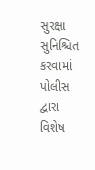સુરક્ષા સુનિશ્ચિત કરવામાં પોલીસ દ્વારા વિશેષ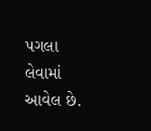પગલા લેવામાં આવેલ છે.